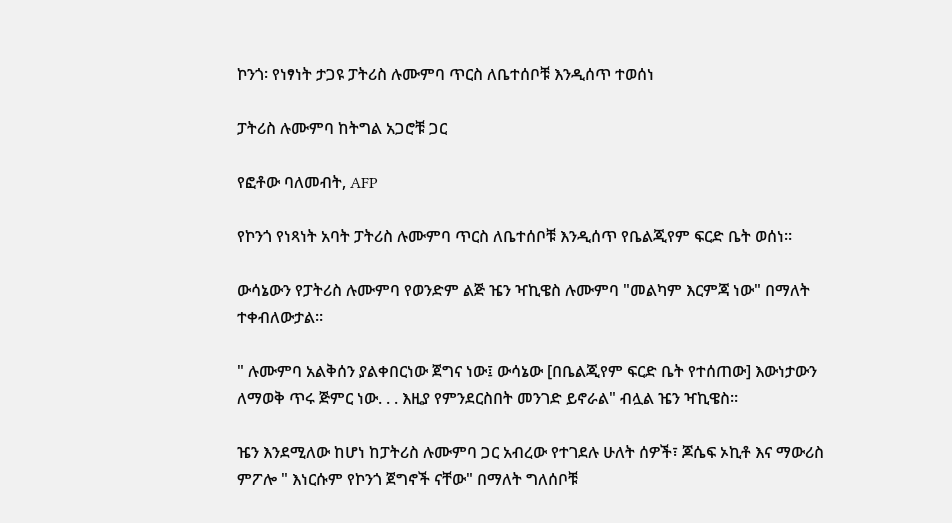ኮንጎ፡ የነፃነት ታጋዩ ፓትሪስ ሉሙምባ ጥርስ ለቤተሰቦቹ እንዲሰጥ ተወሰነ

ፓትሪስ ሉሙምባ ከትግል አጋሮቹ ጋር

የፎቶው ባለመብት, AFP

የኮንጎ የነጻነት አባት ፓትሪስ ሉሙምባ ጥርስ ለቤተሰቦቹ እንዲሰጥ የቤልጂየም ፍርድ ቤት ወሰነ።

ውሳኔውን የፓትሪስ ሉሙምባ የወንድም ልጅ ዤን ዣኪዌስ ሉሙምባ "መልካም እርምጃ ነው" በማለት ተቀብለውታል።

" ሉሙምባ አልቅሰን ያልቀበርነው ጀግና ነው፤ ውሳኔው [በቤልጂየም ፍርድ ቤት የተሰጠው] እውነታውን ለማወቅ ጥሩ ጅምር ነው. . . እዚያ የምንደርስበት መንገድ ይኖራል" ብሏል ዤን ዣኪዌስ።

ዤን እንደሚለው ከሆነ ከፓትሪስ ሉሙምባ ጋር አብረው የተገደሉ ሁለት ሰዎች፣ ጆሴፍ ኦኪቶ እና ማውሪስ ምፖሎ " እነርሱም የኮንጎ ጀግኖች ናቸው" በማለት ግለሰቦቹ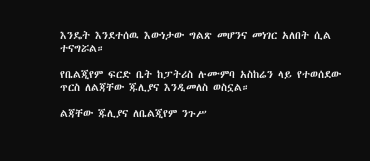እንዴት እንደተሰዉ እውነታው ግልጽ መሆንና መነገር አለበት ሲል ተናግሯል።

የቤልጂየም ፍርድ ቤት ከፓትሪስ ሉሙምባ አስከሬን ላይ የተወሰደው ጥርስ ለልጃቸው ጁሊያና እንዲመለስ ወስኗል።

ልጃቸው ጁሊያና ለቤልጂየም ንጉሥ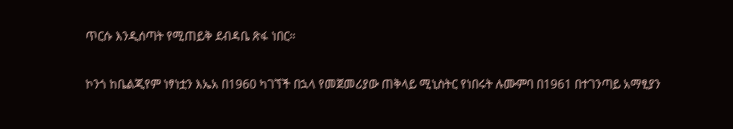ጥርሱ እንዲሰጣት የሚጠይቅ ደብዳቤ ጽፋ ነበር።

ኮንጎ ከቤልጂየም ነፃነቷን እኤአ በ1960 ካገኘች በኋላ የመጀመሪያው ጠቅላይ ሚኒስትር የነበሩት ሉሙምባ በ1961 በተገንጣይ አማፂያን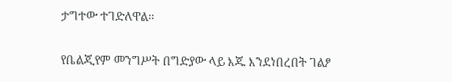ታግተው ተገድለዋል።

የቤልጂየም መንግሥት በግድያው ላይ እጁ እንደነበረበት ገልፆ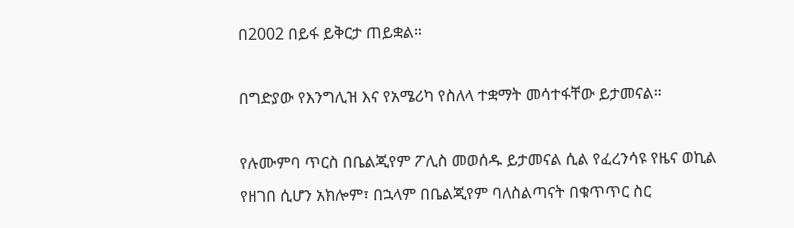በ2002 በይፋ ይቅርታ ጠይቋል።

በግድያው የእንግሊዝ እና የአሜሪካ የስለላ ተቋማት መሳተፋቸው ይታመናል።

የሉሙምባ ጥርስ በቤልጂየም ፖሊስ መወሰዱ ይታመናል ሲል የፈረንሳዩ የዜና ወኪል የዘገበ ሲሆን አክሎም፣ በኋላም በቤልጂየም ባለስልጣናት በቁጥጥር ስር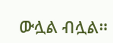ውሏል ብሏል።